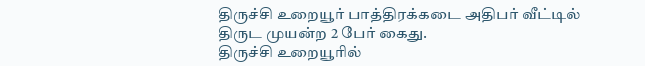திருச்சி உறையூர் பாத்திரக்கடை அதிபர் வீட்டில் திருட முயன்ற 2 பேர் கைது.
திருச்சி உறையூரில்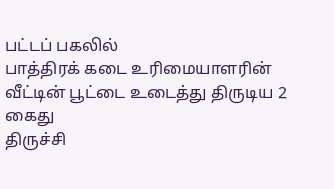பட்டப் பகலில்
பாத்திரக் கடை உரிமையாளரின் வீட்டின் பூட்டை உடைத்து திருடிய 2 கைது
திருச்சி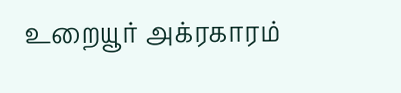உறையூர் அக்ரகாரம்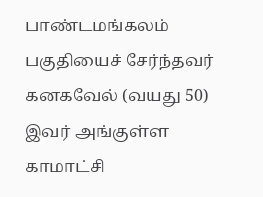பாண்டமங்கலம் பகுதியைச் சேர்ந்தவர் கனகவேல் (வயது 50) இவர் அங்குள்ள காமாட்சி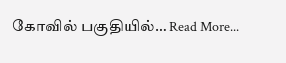கோவில் பகுதியில்… Read More...